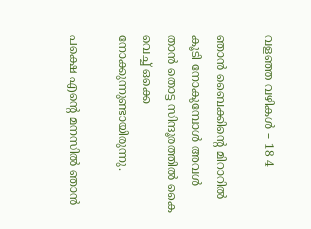വളഞ്ഞ വഴികൾ – 18 4

ഞാൻ ബൈക്കിന്റെ മിറാറിൽ കൂടി നോകുമ്പോൾ അവൾ താൻ തൊട്ട സിന്ദൂരത്തിൽ കൈ വെച്ച് ഒക്കെ നോക്കുന്നുണ്ടായിരുന്നു.

പക്ഷെ എന്റെ മനസിൽ ഞാൻ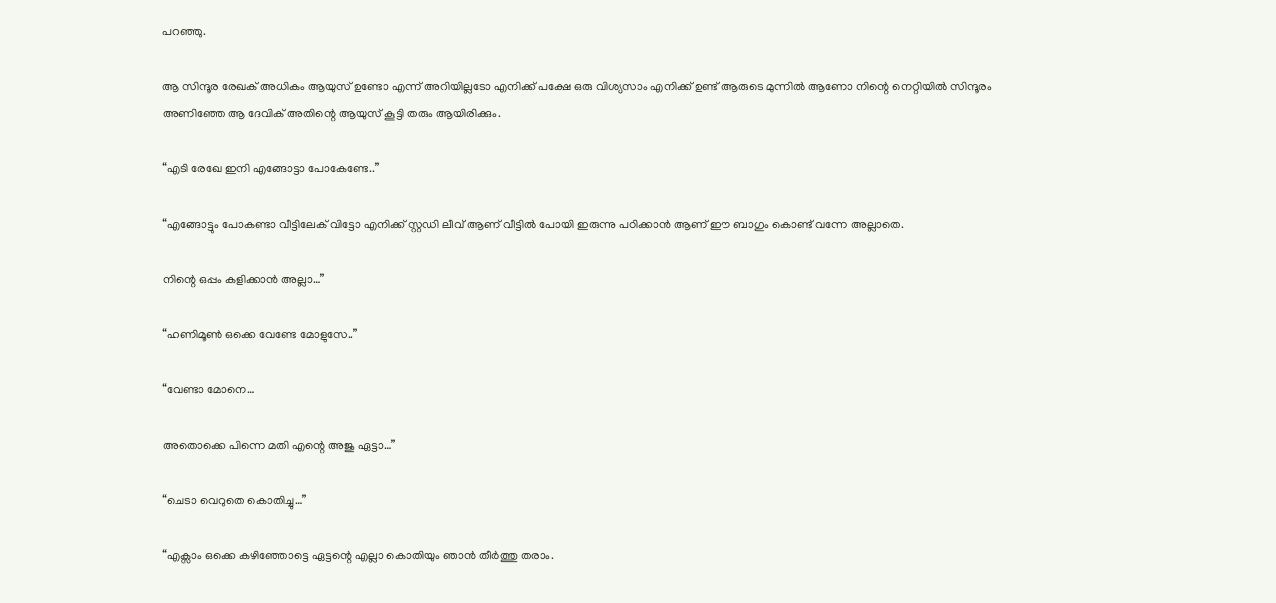പറഞ്ഞു.

ആ സിന്ദൂര രേഖക് അധികം ആയുസ് ഉണ്ടോ എന്ന് അറിയില്ലടോ എനിക്ക് പക്ഷേ ഒരു വിശ്യസാം എനിക്ക് ഉണ്ട്‌ ആരുടെ മുന്നിൽ ആണോ നിന്റെ നെറ്റിയിൽ സിന്ദൂരം അണിഞ്ഞേ ആ ദേവിക് അതിന്റെ ആയുസ് കൂട്ടി തരും ആയിരിക്കും.

“എടി രേഖേ ഇനി എങ്ങോട്ടാ പോകേണ്ടേ..”

“എങ്ങോട്ടും പോകണ്ടാ വീട്ടിലേക് വിട്ടോ എനിക്ക് സ്റ്റഡി ലീവ് ആണ് വീട്ടിൽ പോയി ഇരുന്നു പഠിക്കാൻ ആണ് ഈ ബാഗും കൊണ്ട് വന്നേ അല്ലാതെ.

നിന്റെ ഒപ്പം കളിക്കാൻ അല്ലാ…”

“ഹണിമൂൺ ഒക്കെ വേണ്ടേ മോളുസേ..”

“വേണ്ടാ മോനെ…

അതൊക്കെ പിന്നെ മതി എന്റെ അജു ഏട്ടാ…”

“ചെടാ വെറുതെ കൊതിച്ചു…”

“എക്സാം ഒക്കെ കഴിഞ്ഞോട്ടെ ഏട്ടന്റെ എല്ലാ കൊതിയും ഞാൻ തീർത്തു തരാം.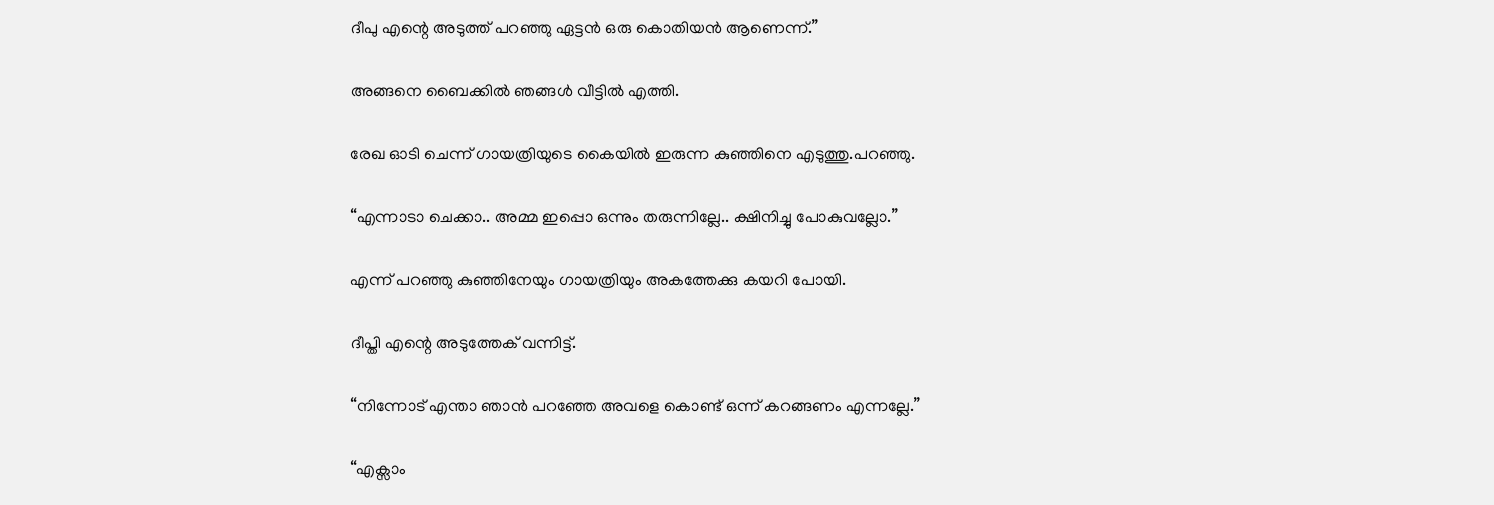ദീപു എന്റെ അടുത്ത് പറഞ്ഞു ഏട്ടൻ ഒരു കൊതിയൻ ആണെന്ന്.”

അങ്ങനെ ബൈക്കിൽ ഞങ്ങൾ വീട്ടിൽ എത്തി.

രേഖ ഓടി ചെന്ന് ഗായത്രിയുടെ കൈയിൽ ഇരുന്ന കുഞ്ഞിനെ എടുത്തു.പറഞ്ഞു.

“എന്നാടാ ചെക്കാ.. അമ്മ ഇപ്പൊ ഒന്നും തരുന്നില്ലേ.. ക്ഷിനിച്ചു പോകുവല്ലോ.”

എന്ന് പറഞ്ഞു കുഞ്ഞിനേയും ഗായത്രിയും അകത്തേക്കു കയറി പോയി.

ദീപ്തി എന്റെ അടുത്തേക് വന്നിട്ട്.

“നിന്നോട് എന്താ ഞാൻ പറഞ്ഞേ അവളെ കൊണ്ട് ഒന്ന് കറങ്ങണം എന്നല്ലേ.”

“എക്സാം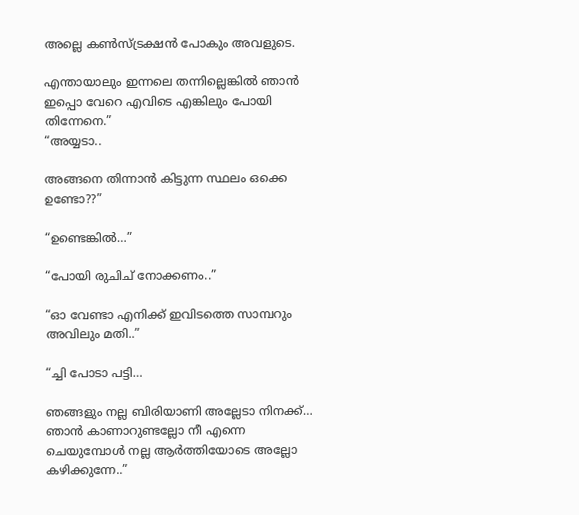അല്ലെ കൺസ്ട്രക്ഷൻ പോകും അവളുടെ.

എന്തായാലും ഇന്നലെ തന്നില്ലെങ്കിൽ ഞാൻ ഇപ്പൊ വേറെ എവിടെ എങ്കിലും പോയി തിന്നേനെ.”
“അയ്യടാ..

അങ്ങനെ തിന്നാൻ കിട്ടുന്ന സ്ഥലം ഒക്കെ ഉണ്ടോ??”

“ഉണ്ടെങ്കിൽ…”

“പോയി രുചിച് നോക്കണം..”

“ഓ വേണ്ടാ എനിക്ക് ഇവിടത്തെ സാമ്പറും അവിലും മതി..”

“ച്ചി പോടാ പട്ടി…

ഞങ്ങളും നല്ല ബിരിയാണി അല്ലേടാ നിനക്ക്… ഞാൻ കാണാറുണ്ടല്ലോ നീ എന്നെ ചെയുമ്പോൾ നല്ല ആർത്തിയോടെ അല്ലോ കഴിക്കുന്നേ..”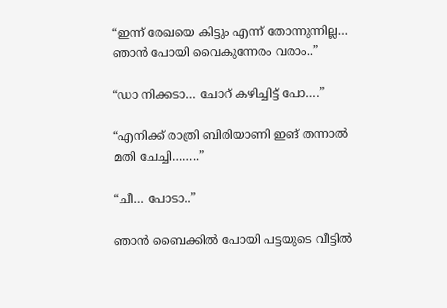“ഇന്ന് രേഖയെ കിട്ടും എന്ന് തോന്നുന്നില്ല… ഞാൻ പോയി വൈകുന്നേരം വരാം..”

“ഡാ നിക്കടാ… ചോറ് കഴിച്ചിട്ട് പോ….”

“എനിക്ക് രാത്രി ബിരിയാണി ഇങ് തന്നാൽ മതി ചേച്ചി……..”

“ചീ… പോടാ..”

ഞാൻ ബൈക്കിൽ പോയി പട്ടയുടെ വീട്ടിൽ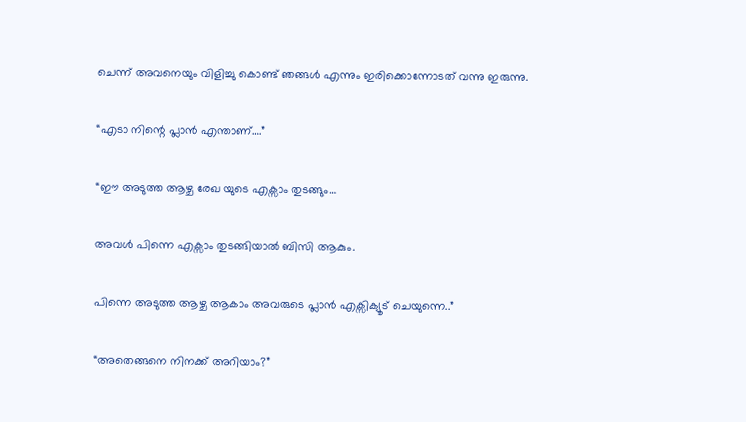ചെന്ന് അവനെയും വിളിച്ചു കൊണ്ട് ഞങ്ങൾ എന്നും ഇരിക്കൊന്നോടത് വന്നു ഇരുന്നു.

“എടാ നിന്റെ പ്ലാൻ എന്താണ്….”

“ഈ അടുത്ത ആഴ്ച രേഖ യുടെ എക്സാം തുടങ്ങും…

അവൾ പിന്നെ എക്സാം തുടങ്ങിയാൽ ബിസി ആകും.

പിന്നെ അടുത്ത ആഴ്ച ആകാം അവരുടെ പ്ലാൻ എക്സിക്യൂട് ചെയുന്നെ..”

“അതെങ്ങനെ നിനക്ക് അറിയാം?”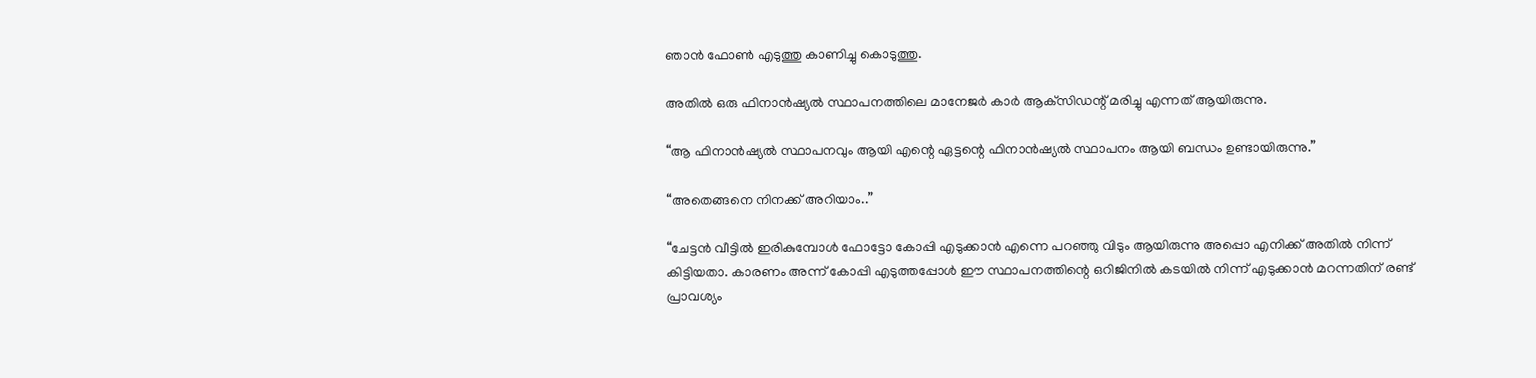ഞാൻ ഫോൺ എടുത്തു കാണിച്ചു കൊടുത്തു.

അതിൽ ഒരു ഫിനാൻഷ്യൽ സ്ഥാപനത്തിലെ മാനേജർ കാർ ആക്‌സിഡന്റ് മരിച്ചു എന്നത് ആയിരുന്നു.

“ആ ഫിനാൻഷ്യൽ സ്ഥാപനവും ആയി എന്റെ ഏട്ടന്റെ ഫിനാൻഷ്യൽ സ്ഥാപനം ആയി ബന്ധം ഉണ്ടായിരുന്നു.”

“അതെങ്ങനെ നിനക്ക് അറിയാം..”

“ചേട്ടൻ വീട്ടിൽ ഇരികുമ്പോൾ ഫോട്ടോ കോപ്പി എടുക്കാൻ എന്നെ പറഞ്ഞു വിടും ആയിരുന്നു അപ്പൊ എനിക്ക് അതിൽ നിന്ന് കിട്ടിയതാ. കാരണം അന്ന് കോപ്പി എടുത്തപ്പോൾ ഈ സ്ഥാപനത്തിന്റെ ഒറിജിനിൽ കടയിൽ നിന്ന് എടുക്കാൻ മറന്നതിന് രണ്ട് പ്രാവശ്യം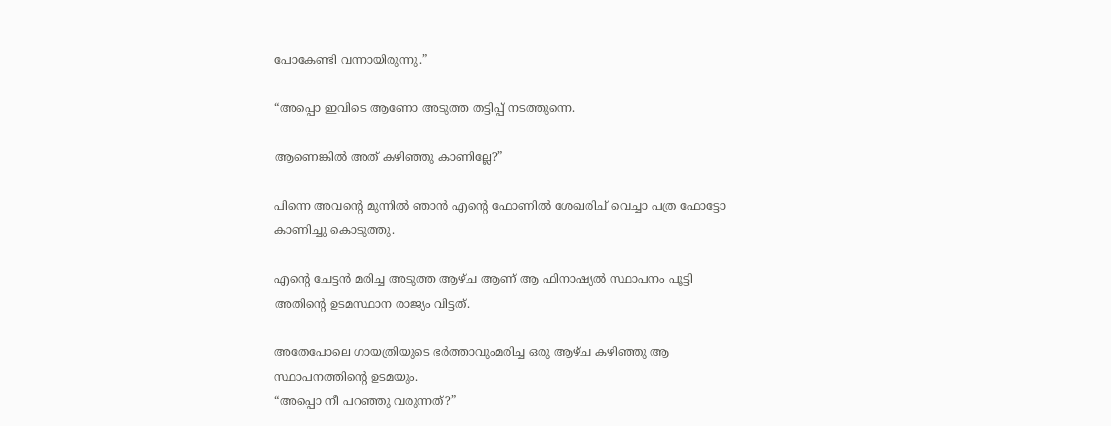പോകേണ്ടി വന്നായിരുന്നു.”

“അപ്പൊ ഇവിടെ ആണോ അടുത്ത തട്ടിപ്പ് നടത്തുന്നെ.

ആണെങ്കിൽ അത്‌ കഴിഞ്ഞു കാണില്ലേ?”

പിന്നെ അവന്റെ മുന്നിൽ ഞാൻ എന്റെ ഫോണിൽ ശേഖരിച് വെച്ചാ പത്ര ഫോട്ടോ കാണിച്ചു കൊടുത്തു.

എന്റെ ചേട്ടൻ മരിച്ച അടുത്ത ആഴ്ച ആണ് ആ ഫിനാഷ്യൽ സ്ഥാപനം പൂട്ടി അതിന്റെ ഉടമസ്ഥാന രാജ്യം വിട്ടത്.

അതേപോലെ ഗായത്രിയുടെ ഭർത്താവുംമരിച്ച ഒരു ആഴ്ച കഴിഞ്ഞു ആ സ്ഥാപനത്തിന്റെ ഉടമയും.
“അപ്പൊ നീ പറഞ്ഞു വരുന്നത്?”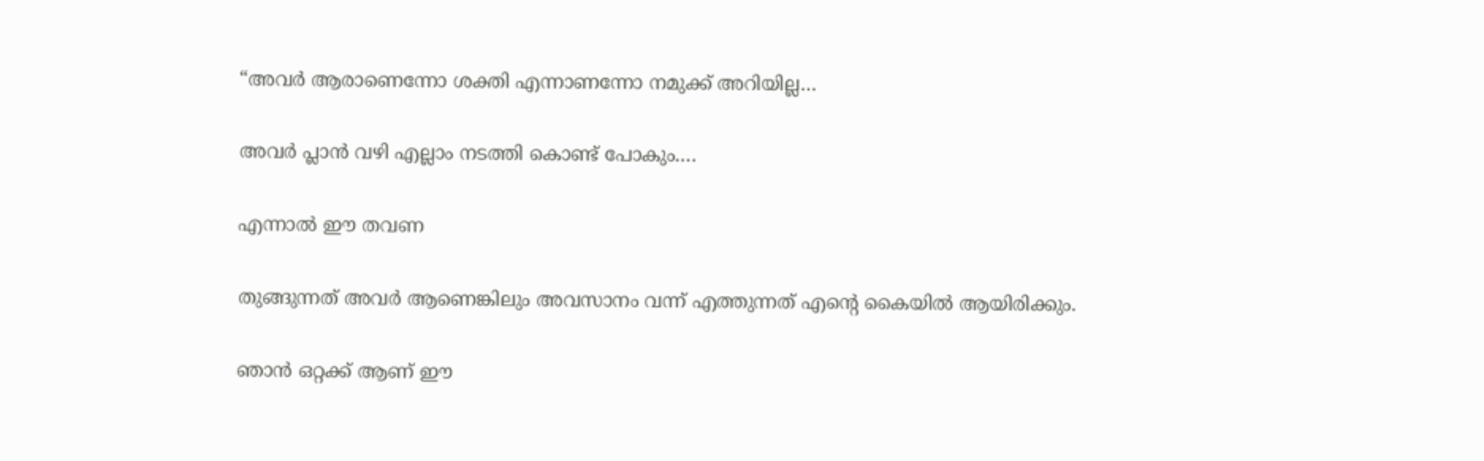“അവർ ആരാണെന്നോ ശക്തി എന്നാണന്നോ നമുക്ക് അറിയില്ല…

അവർ പ്ലാൻ വഴി എല്ലാം നടത്തി കൊണ്ട് പോകും….

എന്നാൽ ഈ തവണ

തുങ്ങുന്നത് അവർ ആണെങ്കിലും അവസാനം വന്ന് എത്തുന്നത് എന്റെ കൈയിൽ ആയിരിക്കും.

ഞാൻ ഒറ്റക്ക് ആണ് ഈ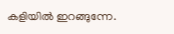കളിയിൽ ഇറങ്ങുന്നേ.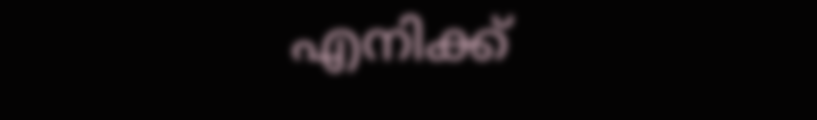എനിക്ക്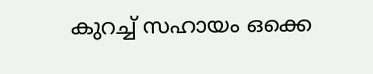കുറച്ച് സഹായം ഒക്കെ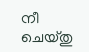നീ ചെയ്തു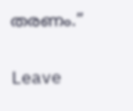തരണം.”

Leave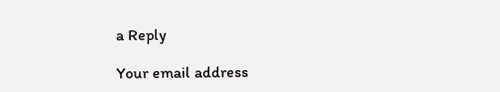a Reply

Your email address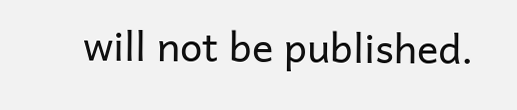will not be published.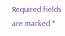Required fields are marked *